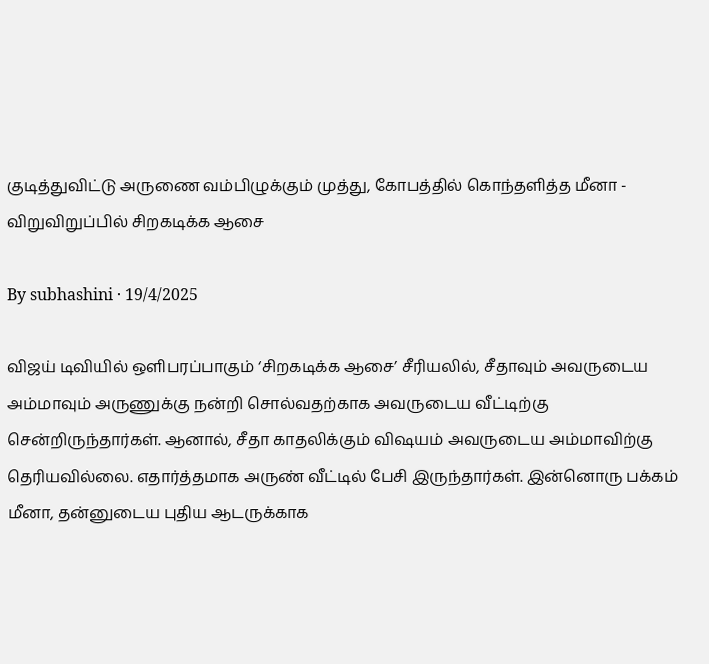குடித்துவிட்டு அருணை வம்பிழுக்கும் முத்து, கோபத்தில் கொந்தளித்த மீனா - விறுவிறுப்பில் சிறகடிக்க ஆசை

By subhashini · 19/4/2025

விஜய் டிவியில் ஒளிபரப்பாகும் ‘சிறகடிக்க ஆசை’ சீரியலில், சீதாவும் அவருடைய அம்மாவும் அருணுக்கு நன்றி சொல்வதற்காக அவருடைய வீட்டிற்கு சென்றிருந்தார்கள். ஆனால், சீதா காதலிக்கும் விஷயம் அவருடைய அம்மாவிற்கு தெரியவில்லை. எதார்த்தமாக அருண் வீட்டில் பேசி இருந்தார்கள். இன்னொரு பக்கம் மீனா, தன்னுடைய புதிய ஆடருக்காக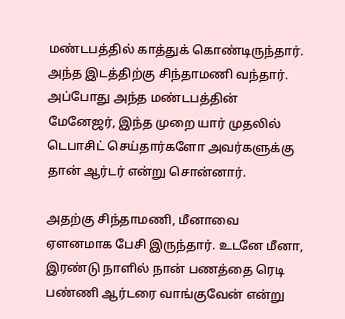மண்டபத்தில் காத்துக் கொண்டிருந்தார். அந்த இடத்திற்கு சிந்தாமணி வந்தார். அப்போது அந்த மண்டபத்தின் மேனேஜர், இந்த முறை யார் முதலில் டெபாசிட் செய்தார்களோ அவர்களுக்கு தான் ஆர்டர் என்று சொன்னார்.

அதற்கு சிந்தாமணி, மீனாவை ஏளனமாக பேசி இருந்தார். உடனே மீனா, இரண்டு நாளில் நான் பணத்தை ரெடி பண்ணி ஆர்டரை வாங்குவேன் என்று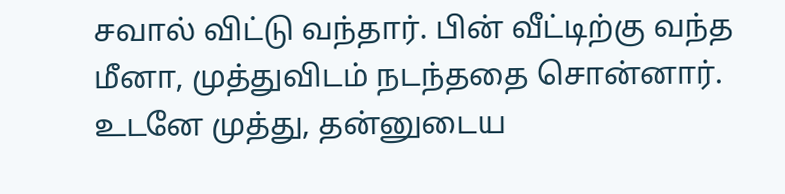சவால் விட்டு வந்தார். பின் வீட்டிற்கு வந்த மீனா, முத்துவிடம் நடந்ததை சொன்னார். உடனே முத்து, தன்னுடைய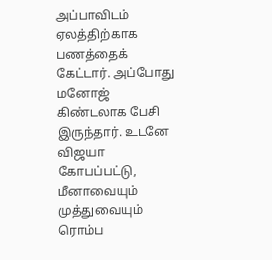அப்பாவிடம் ஏலத்திற்காக பணத்தைக் கேட்டார். அப்போது மனோஜ் கிண்டலாக பேசி இருந்தார். உடனே விஜயா கோபப்பட்டு, மீனாவையும் முத்துவையும் ரொம்ப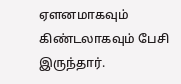ஏளனமாகவும் கிண்டலாகவும் பேசி இருந்தார்.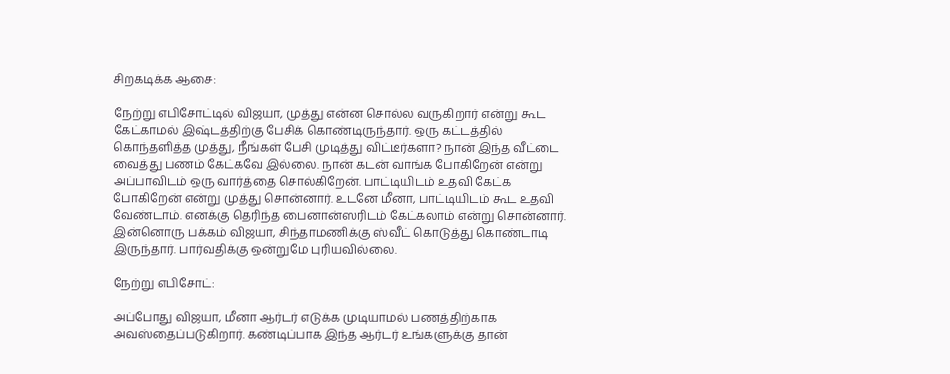சிறகடிக்க ஆசை:

நேற்று எபிசோட்டில் விஜயா, முத்து என்ன சொல்ல வருகிறார் என்று கூட கேட்காமல் இஷ்டத்திற்கு பேசிக் கொண்டிருந்தார். ஒரு கட்டத்தில் கொந்தளித்த முத்து, நீங்கள் பேசி முடித்து விட்டீர்களா? நான் இந்த வீட்டை வைத்து பணம் கேட்கவே இல்லை. நான் கடன் வாங்க போகிறேன் என்று அப்பாவிடம் ஒரு வார்த்தை சொல்கிறேன். பாட்டியிடம் உதவி கேட்க போகிறேன் என்று முத்து சொன்னார். உடனே மீனா, பாட்டியிடம் கூட உதவி வேண்டாம். எனக்கு தெரிந்த பைனான்ஸரிடம் கேட்கலாம் என்று சொன்னார். இன்னொரு பக்கம் விஜயா, சிந்தாமணிக்கு ஸ்வீட் கொடுத்து கொண்டாடி இருந்தார். பார்வதிக்கு ஒன்றுமே புரியவில்லை.

நேற்று எபிசோட்:

அப்போது விஜயா, மீனா ஆர்டர் எடுக்க முடியாமல் பணத்திற்காக அவஸ்தைப்படுகிறார். கண்டிப்பாக இந்த ஆர்டர் உங்களுக்கு தான்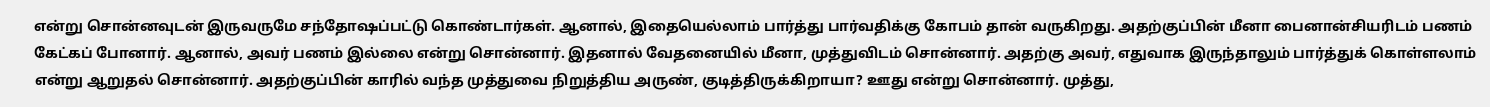என்று சொன்னவுடன் இருவருமே சந்தோஷப்பட்டு கொண்டார்கள். ஆனால், இதையெல்லாம் பார்த்து பார்வதிக்கு கோபம் தான் வருகிறது. அதற்குப்பின் மீனா பைனான்சியரிடம் பணம் கேட்கப் போனார். ஆனால், அவர் பணம் இல்லை என்று சொன்னார். இதனால் வேதனையில் மீனா, முத்துவிடம் சொன்னார். அதற்கு அவர், எதுவாக இருந்தாலும் பார்த்துக் கொள்ளலாம் என்று ஆறுதல் சொன்னார். அதற்குப்பின் காரில் வந்த முத்துவை நிறுத்திய அருண், குடித்திருக்கிறாயா? ஊது என்று சொன்னார். முத்து,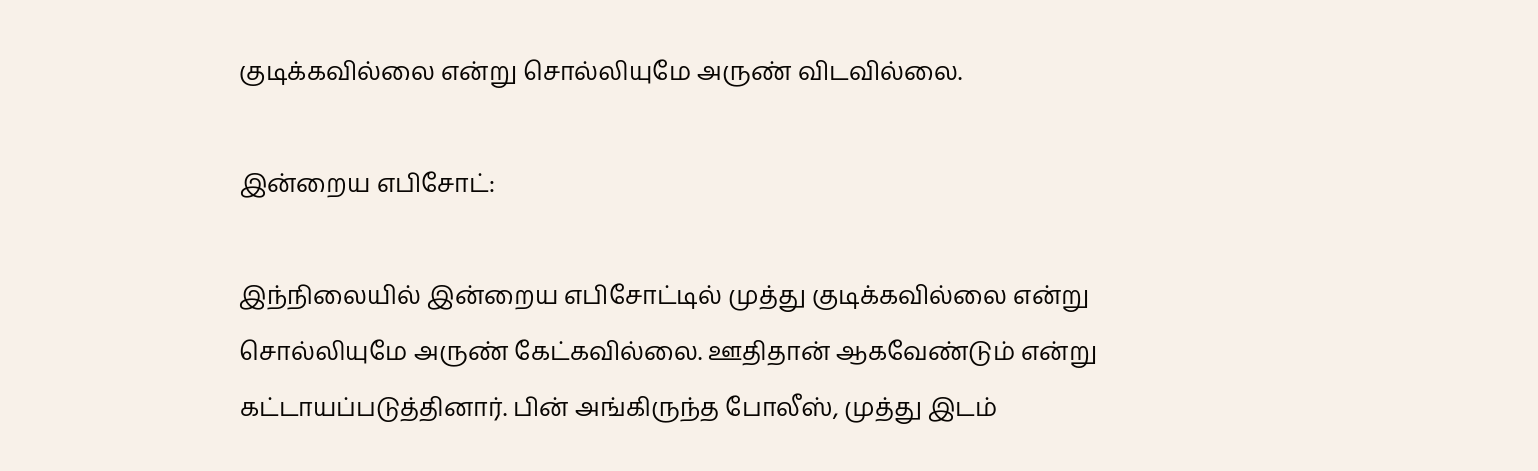குடிக்கவில்லை என்று சொல்லியுமே அருண் விடவில்லை.

இன்றைய எபிசோட்:

இந்நிலையில் இன்றைய எபிசோட்டில் முத்து குடிக்கவில்லை என்று சொல்லியுமே அருண் கேட்கவில்லை. ஊதிதான் ஆகவேண்டும் என்று கட்டாயப்படுத்தினார். பின் அங்கிருந்த போலீஸ், முத்து இடம்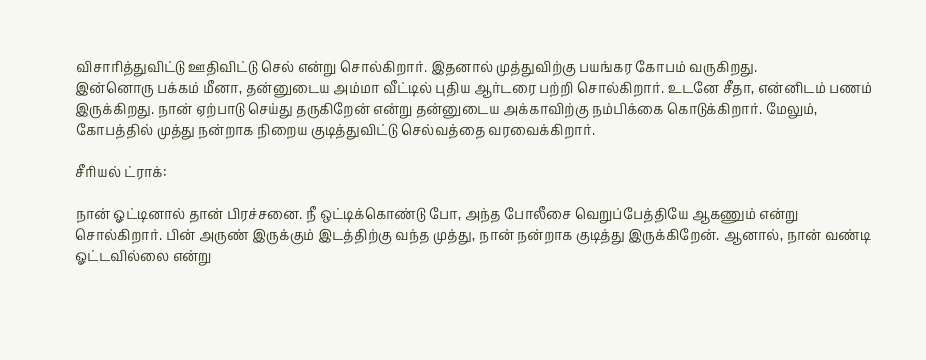விசாரித்துவிட்டு ஊதிவிட்டு செல் என்று சொல்கிறார். இதனால் முத்துவிற்கு பயங்கர கோபம் வருகிறது.
இன்னொரு பக்கம் மீனா, தன்னுடைய அம்மா வீட்டில் புதிய ஆர்டரை பற்றி சொல்கிறார். உடனே சீதா, என்னிடம் பணம் இருக்கிறது. நான் ஏற்பாடு செய்து தருகிறேன் என்று தன்னுடைய அக்காவிற்கு நம்பிக்கை கொடுக்கிறார். மேலும், கோபத்தில் முத்து நன்றாக நிறைய குடித்துவிட்டு செல்வத்தை வரவைக்கிறார்.

சீரியல் ட்ராக்:

நான் ஓட்டினால் தான் பிரச்சனை. நீ ஒட்டிக்கொண்டு போ, அந்த போலீசை வெறுப்பேத்தியே ஆகணும் என்று சொல்கிறார். பின் அருண் இருக்கும் இடத்திற்கு வந்த முத்து, நான் நன்றாக குடித்து இருக்கிறேன். ஆனால், நான் வண்டி ஓட்டவில்லை என்று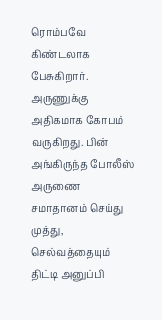ரொம்பவே கிண்டலாக பேசுகிறார். அருணுக்கு அதிகமாக கோபம் வருகிறது. பின் அங்கிருந்த போலீஸ் அருணை சமாதானம் செய்து முத்து, செல்வத்தையும் திட்டி அனுப்பி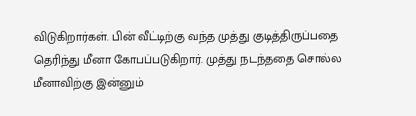விடுகிறார்கள். பின் வீட்டிற்கு வந்த முத்து குடித்திருப்பதை தெரிந்து மீனா கோபப்படுகிறார். முத்து நடந்ததை சொல்ல மீனாவிற்கு இன்னும்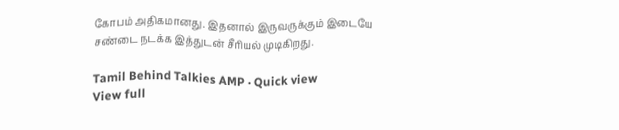கோபம் அதிகமானது. இதனால் இருவருக்கும் இடையே சண்டை நடக்க இத்துடன் சீரியல் முடிகிறது.

Tamil Behind Talkies AMP · Quick view
View full